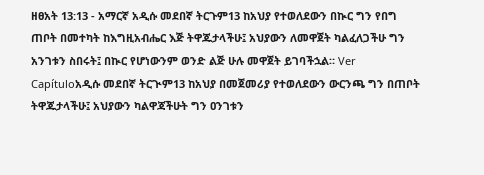ዘፀአት 13:13 - አማርኛ አዲሱ መደበኛ ትርጉም13 ከአህያ የተወለደውን በኲር ግን የበግ ጠቦት በመተካት ከእግዚአብሔር እጅ ትዋጁታላችሁ፤ አህያውን ለመዋጀት ካልፈለጋችሁ ግን አንገቱን ስበሩት፤ በኲር የሆነውንም ወንድ ልጅ ሁሉ መዋጀት ይገባችኋል። Ver Capítuloአዲሱ መደበኛ ትርጒም13 ከአህያ በመጀመሪያ የተወለደውን ውርንጫ ግን በጠቦት ትዋጁታላችሁ፤ አህያውን ካልዋጃችሁት ግን ዐንገቱን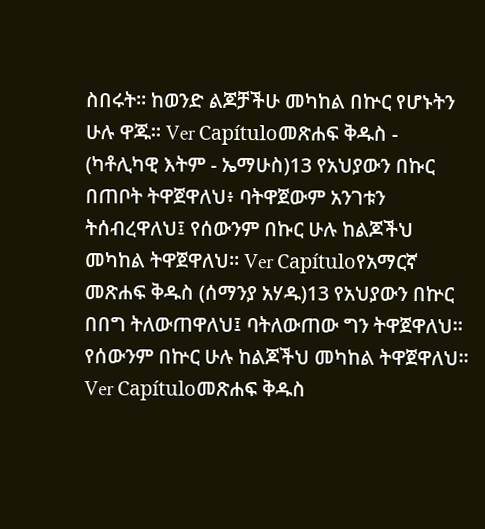ስበሩት። ከወንድ ልጆቻችሁ መካከል በኵር የሆኑትን ሁሉ ዋጁ። Ver Capítuloመጽሐፍ ቅዱስ - (ካቶሊካዊ እትም - ኤማሁስ)13 የአህያውን በኩር በጠቦት ትዋጀዋለህ፥ ባትዋጀውም አንገቱን ትሰብረዋለህ፤ የሰውንም በኩር ሁሉ ከልጆችህ መካከል ትዋጀዋለህ። Ver Capítuloየአማርኛ መጽሐፍ ቅዱስ (ሰማንያ አሃዱ)13 የአህያውን በኵር በበግ ትለውጠዋለህ፤ ባትለውጠው ግን ትዋጀዋለህ። የሰውንም በኵር ሁሉ ከልጆችህ መካከል ትዋጀዋለህ። Ver Capítuloመጽሐፍ ቅዱስ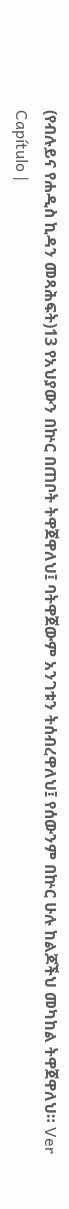(የብሉይና የሐዲስ ኪዳን መጻሕፍት)13 የአህያውን በኵር በጠቦት ትዋጀዋለህ፤ ባትዋጀውም አንገቱን ትሰብረዋለህ፤ የሰውንም በኵር ሁሉ ከልጆችህ መካከል ትዋጀዋለህ። Ver Capítulo |